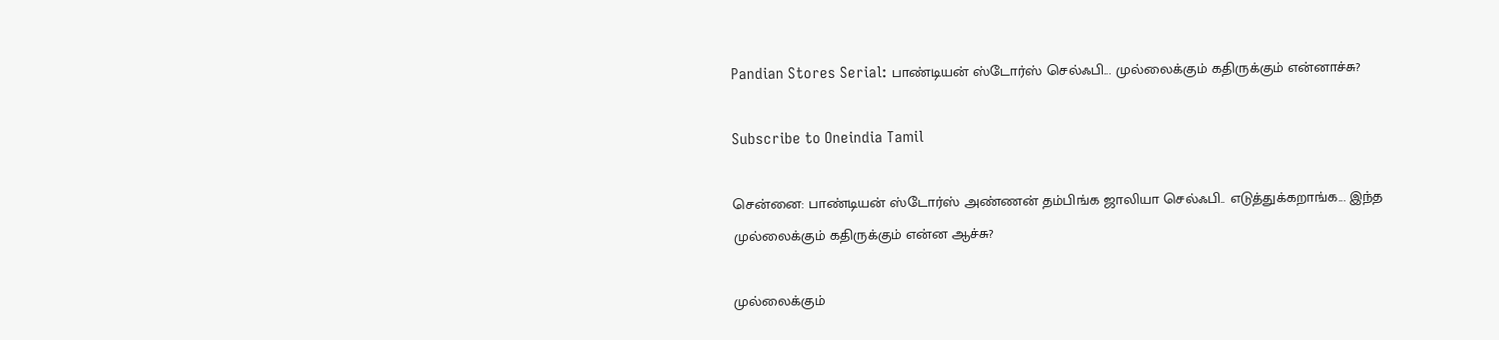Pandian Stores Serial: பாண்டியன் ஸ்டோர்ஸ் செல்ஃபி... முல்லைக்கும் கதிருக்கும் என்னாச்சு?

Subscribe to Oneindia Tamil

சென்னை: பாண்டியன் ஸ்டோர்ஸ் அண்ணன் தம்பிங்க ஜாலியா செல்ஃபி.. எடுத்துக்கறாங்க... இந்த முல்லைக்கும் கதிருக்கும் என்ன ஆச்சு?

முல்லைக்கும்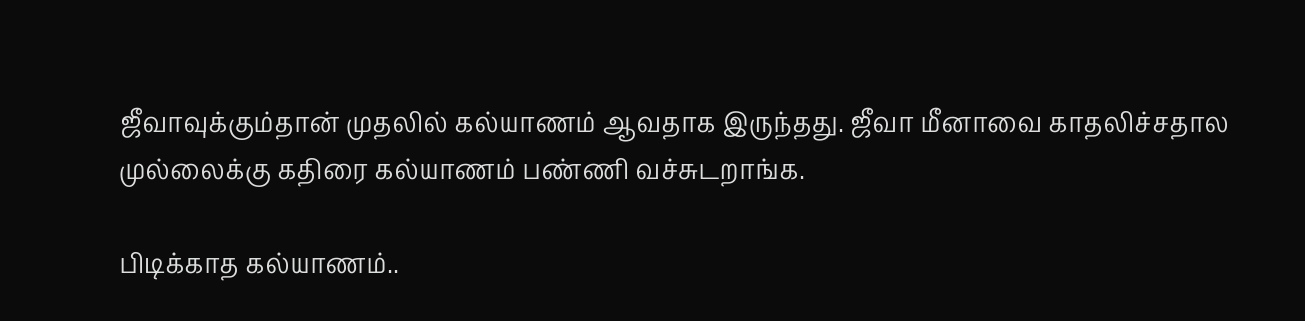ஜீவாவுக்கும்தான் முதலில் கல்யாணம் ஆவதாக இருந்தது. ஜீவா மீனாவை காதலிச்சதால முல்லைக்கு கதிரை கல்யாணம் பண்ணி வச்சுடறாங்க.

பிடிக்காத கல்யாணம்..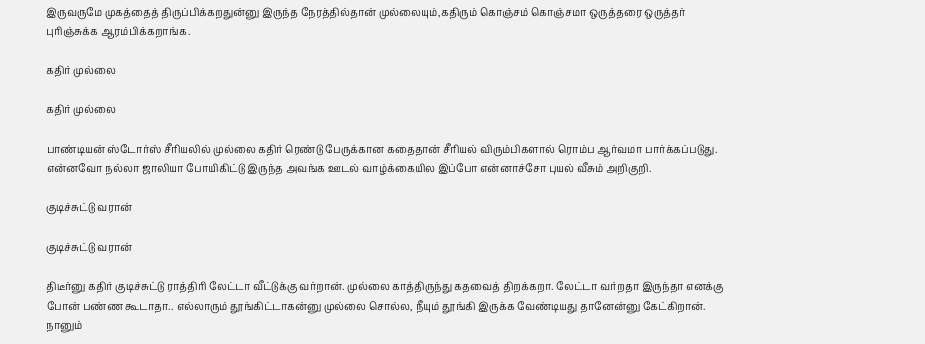இருவருமே முகத்தைத் திருப்பிக்கறதுன்னு இருந்த நேரத்தில்தான் முல்லையும்,கதிரும் கொஞ்சம் கொஞ்சமா ஒருத்தரை ஒருத்தர் புரிஞ்சுக்க ஆரம்பிக்கறாங்க.

கதிர் முல்லை

கதிர் முல்லை

பாண்டியன் ஸ்டோர்ஸ் சீரியலில் முல்லை கதிர் ரெண்டு பேருக்கான கதைதான் சீரியல் விரும்பிகளால் ரொம்ப ஆர்வமா பார்க்கப்படுது. என்னவோ நல்லா ஜாலியா போயிகிட்டு இருந்த அவங்க ஊடல் வாழ்க்கையில இப்போ என்னாச்சோ புயல் வீசும் அறிகுறி.

குடிச்சுட்டு வரான்

குடிச்சுட்டு வரான்

திடீர்னு கதிர் குடிச்சுட்டு ராத்திரி லேட்டா வீட்டுக்கு வர்றான். முல்லை காத்திருந்து கதவைத் திறக்கறா. லேட்டா வர்றதா இருந்தா எனக்கு போன் பண்ண கூடாதா.. எல்லாரும் தூங்கிட்டாகன்னு முல்லை சொல்ல, நீயும் தூங்கி இருக்க வேண்டியது தானேன்னு கேட்கிறான். நானும்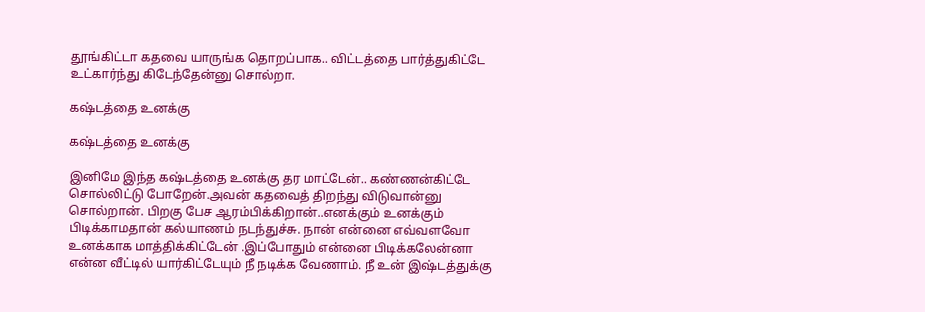தூங்கிட்டா கதவை யாருங்க தொறப்பாக.. விட்டத்தை பார்த்துகிட்டே உட்கார்ந்து கிடேந்தேன்னு சொல்றா.

கஷ்டத்தை உனக்கு

கஷ்டத்தை உனக்கு

இனிமே இந்த கஷ்டத்தை உனக்கு தர மாட்டேன்.. கண்ணன்கிட்டே சொல்லிட்டு போறேன்.அவன் கதவைத் திறந்து விடுவான்னு சொல்றான். பிறகு பேச ஆரம்பிக்கிறான்..எனக்கும் உனக்கும் பிடிக்காமதான் கல்யாணம் நடந்துச்சு. நான் என்னை எவ்வளவோ உனக்காக மாத்திக்கிட்டேன் .இப்போதும் என்னை பிடிக்கலேன்னா என்ன வீட்டில் யார்கிட்டேயும் நீ நடிக்க வேணாம். நீ உன் இஷ்டத்துக்கு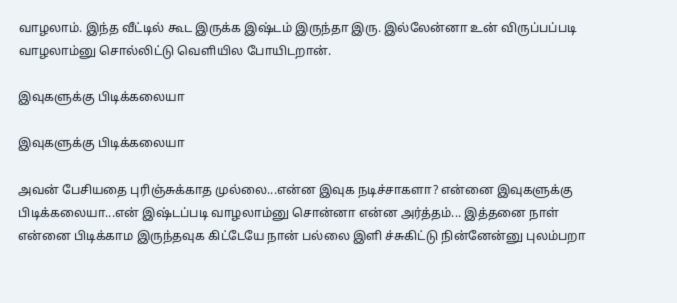வாழலாம். இந்த வீட்டில் கூட இருக்க இஷ்டம் இருந்தா இரு. இல்லேன்னா உன் விருப்பப்படி வாழலாம்னு சொல்லிட்டு வெளியில போயிடறான்.

இவுகளுக்கு பிடிக்கலையா

இவுகளுக்கு பிடிக்கலையா

அவன் பேசியதை புரிஞ்சுக்காத முல்லை...என்ன இவுக நடிச்சாகளா? என்னை இவுகளுக்கு பிடிக்கலையா...என் இஷ்டப்படி வாழலாம்னு சொன்னா என்ன அர்த்தம்... இத்தனை நாள் என்னை பிடிக்காம இருந்தவுக கிட்டேயே நான் பல்லை இளி ச்சுகிட்டு நின்னேன்னு புலம்பறா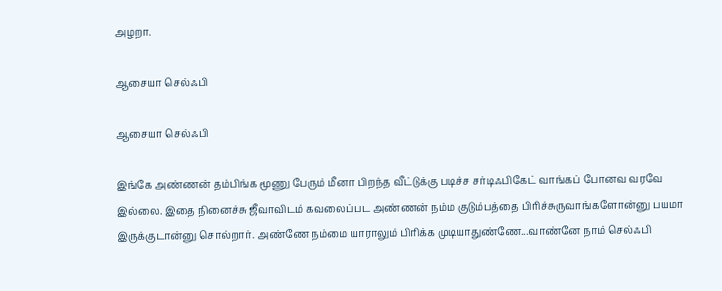அழறா.

ஆசையா செல்ஃபி

ஆசையா செல்ஃபி

இங்கே அண்ணன் தம்பிங்க மூணு பேரும் மீனா பிறந்த வீட்டுக்கு படிச்ச சர்டிஃபிகேட் வாங்கப் போனவ வரவே இல்லை. இதை நினைச்சு ஜீவாவிடம் கவலைப்பட அண்ணன் நம்ம குடும்பத்தை பிரிச்சுருவாங்களோன்னு பயமா இருக்குடான்னு சொல்றார். அண்ணே நம்மை யாராலும் பிரிக்க முடியாதுண்ணே...வாண்னே நாம் செல்ஃபி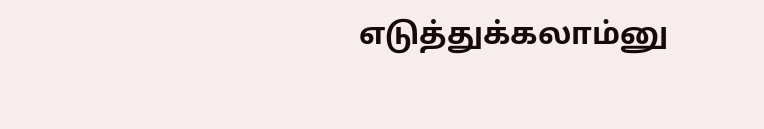எடுத்துக்கலாம்னு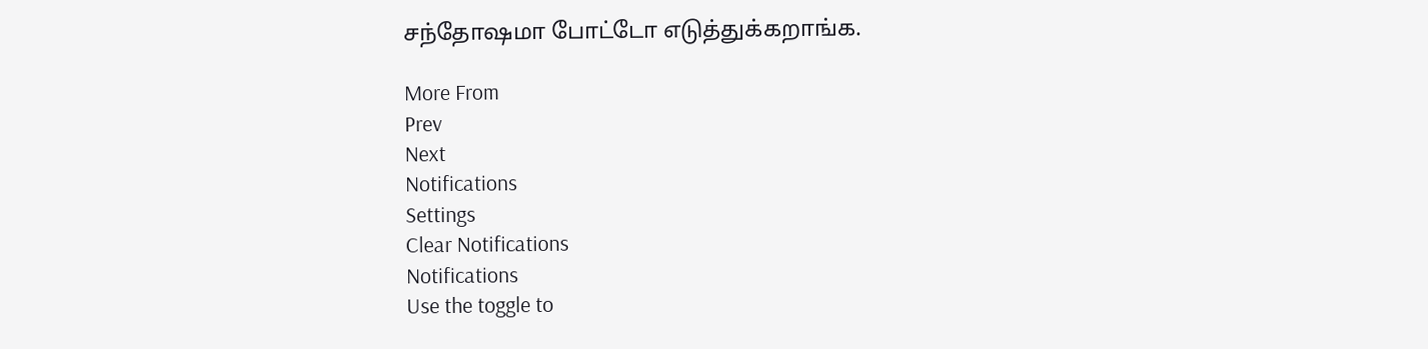சந்தோஷமா போட்டோ எடுத்துக்கறாங்க.

More From
Prev
Next
Notifications
Settings
Clear Notifications
Notifications
Use the toggle to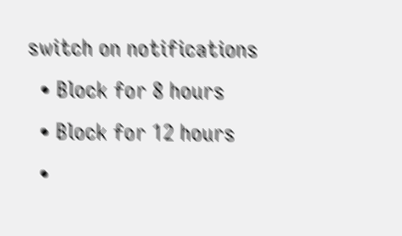switch on notifications
  • Block for 8 hours
  • Block for 12 hours
  •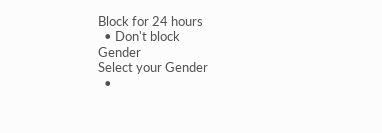Block for 24 hours
  • Don't block
Gender
Select your Gender
  •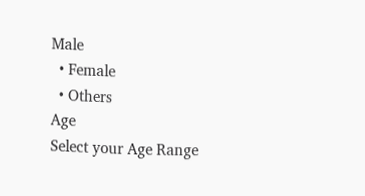Male
  • Female
  • Others
Age
Select your Age Range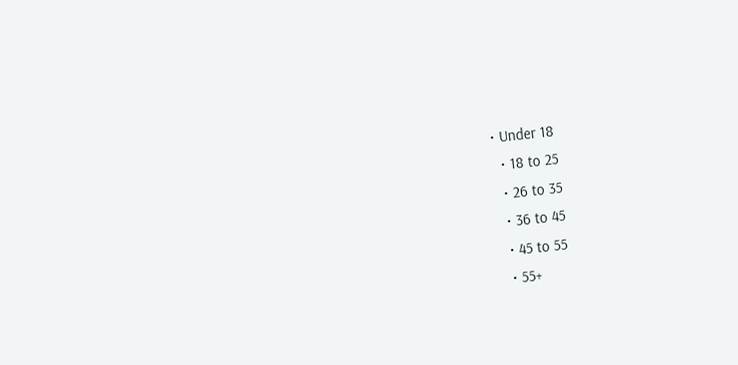• Under 18
  • 18 to 25
  • 26 to 35
  • 36 to 45
  • 45 to 55
  • 55+